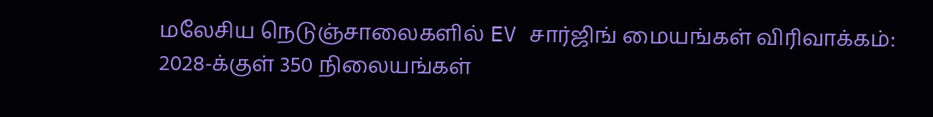மலேசிய நெடுஞ்சாலைகளில் EV சார்ஜிங் மையங்கள் விரிவாக்கம்: 2028-க்குள் 350 நிலையங்கள்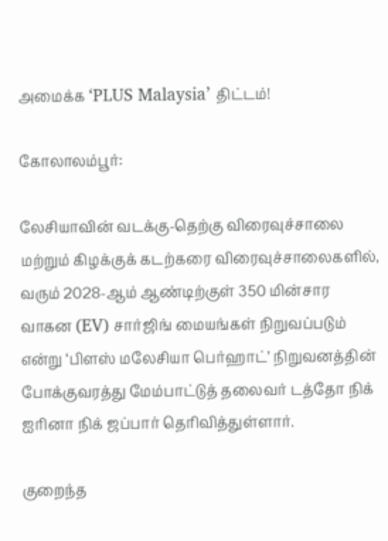அமைக்க ‘PLUS Malaysia’ திட்டம்!

கோலாலம்பூர்:

லேசியாவின் வடக்கு-தெற்கு விரைவுச்சாலை மற்றும் கிழக்குக் கடற்கரை விரைவுச்சாலைகளில், வரும் 2028-ஆம் ஆண்டிற்குள் 350 மின்சார வாகன (EV) சார்ஜிங் மையங்கள் நிறுவப்படும் என்று ‘பிளஸ் மலேசியா பெர்ஹாட்’ நிறுவனத்தின் போக்குவரத்து மேம்பாட்டுத் தலைவர் டத்தோ நிக் ஐரினா நிக் ஜப்பார் தெரிவித்துள்ளார்.

குறைந்த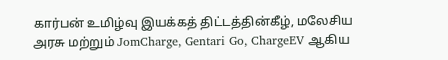கார்பன் உமிழ்வு இயக்கத் திட்டத்தின்கீழ், மலேசிய அரசு மற்றும் JomCharge, Gentari Go, ChargeEV ஆகிய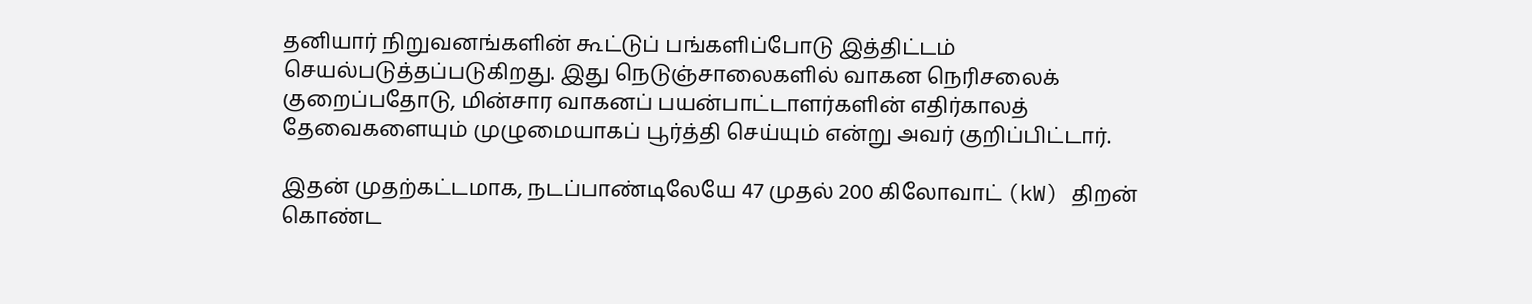தனியார் நிறுவனங்களின் கூட்டுப் பங்களிப்போடு இத்திட்டம் செயல்படுத்தப்படுகிறது. இது நெடுஞ்சாலைகளில் வாகன நெரிசலைக் குறைப்பதோடு, மின்சார வாகனப் பயன்பாட்டாளர்களின் எதிர்காலத் தேவைகளையும் முழுமையாகப் பூர்த்தி செய்யும் என்று அவர் குறிப்பிட்டார்.

இதன் முதற்கட்டமாக, நடப்பாண்டிலேயே 47 முதல் 200 கிலோவாட் (kW) திறன் கொண்ட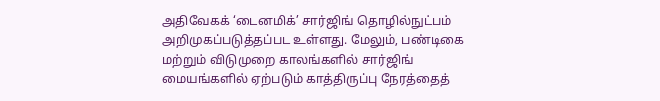அதிவேகக் ‘டைனமிக்’ சார்ஜிங் தொழில்நுட்பம் அறிமுகப்படுத்தப்பட உள்ளது. மேலும், பண்டிகை மற்றும் விடுமுறை காலங்களில் சார்ஜிங் மையங்களில் ஏற்படும் காத்திருப்பு நேரத்தைத்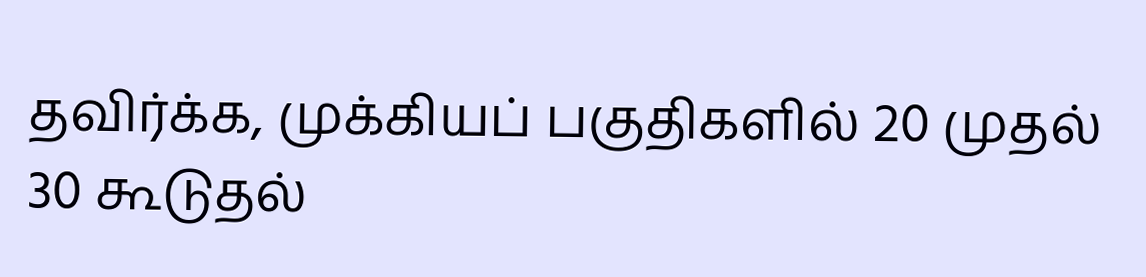தவிர்க்க, முக்கியப் பகுதிகளில் 20 முதல் 30 கூடுதல்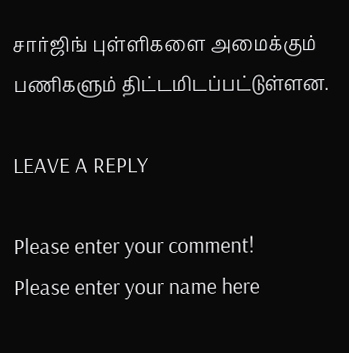சார்ஜிங் புள்ளிகளை அமைக்கும் பணிகளும் திட்டமிடப்பட்டுள்ளன.

LEAVE A REPLY

Please enter your comment!
Please enter your name here